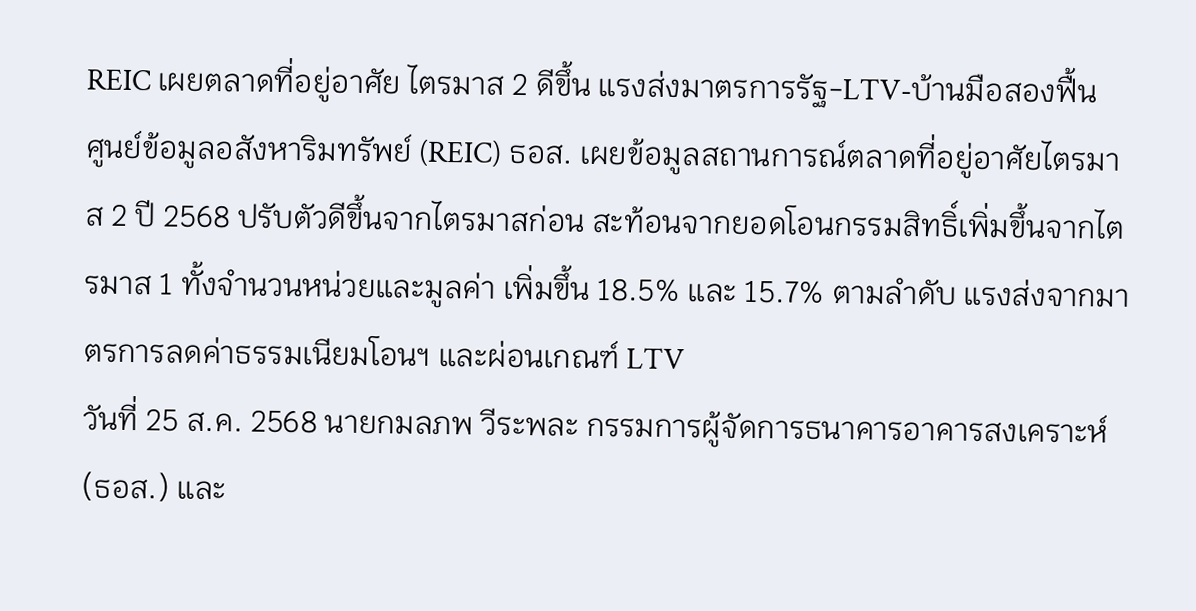REIC เผยตลาดที่อยู่อาศัย ไตรมาส 2 ดีขึ้น แรงส่งมาตรการรัฐ-LTV-บ้านมือสองฟื้น
ศูนย์ข้อมูลอสังหาริมทรัพย์ (REIC) ธอส. เผยข้อมูลสถานการณ์ตลาดที่อยู่อาศัยไตรมาส 2 ปี 2568 ปรับตัวดีขึ้นจากไตรมาสก่อน สะท้อนจากยอดโอนกรรมสิทธิ์เพิ่มขึ้นจากไตรมาส 1 ทั้งจำนวนหน่วยและมูลค่า เพิ่มขึ้น 18.5% และ 15.7% ตามลำดับ แรงส่งจากมาตรการลดค่าธรรมเนียมโอนฯ และผ่อนเกณฑ์ LTV
วันที่ 25 ส.ค. 2568 นายกมลภพ วีระพละ กรรมการผู้จัดการธนาคารอาคารสงเคราะห์ (ธอส.) และ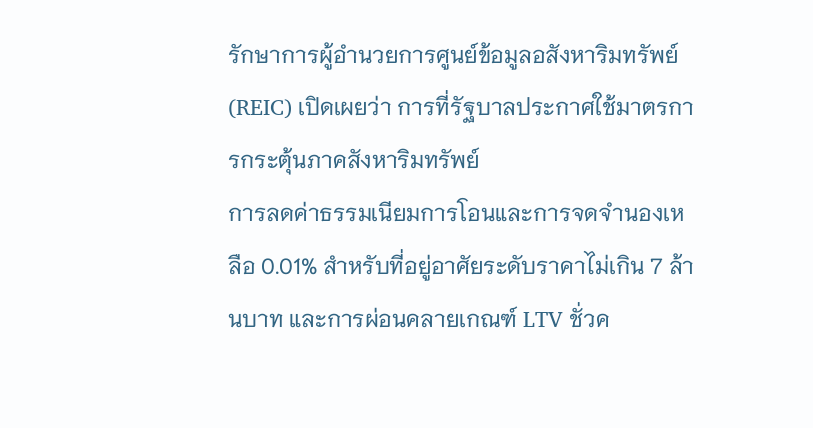รักษาการผู้อำนวยการศูนย์ข้อมูลอสังหาริมทรัพย์ (REIC) เปิดเผยว่า การที่รัฐบาลประกาศใช้มาตรการกระตุ้นภาคสังหาริมทรัพย์
การลดค่าธรรมเนียมการโอนและการจดจำนองเหลือ 0.01% สำหรับที่อยู่อาศัยระดับราคาไม่เกิน 7 ล้านบาท และการผ่อนคลายเกณฑ์ LTV ชั่วค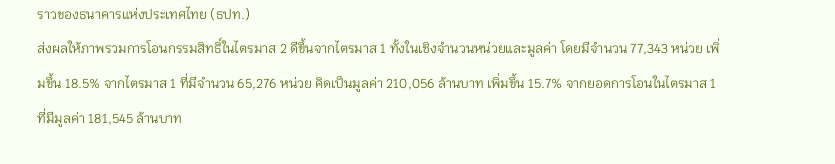ราวของธนาคารแห่งประเทศไทย (ธปท.)
ส่งผลให้ภาพรวมการโอนกรรมสิทธิ์ในไตรมาส 2 ดีขึ้นจากไตรมาส 1 ทั้งในเชิงจำนวนหน่วยและมูลค่า โดยมีจำนวน 77,343 หน่วย เพิ่มขึ้น 18.5% จากไตรมาส 1 ที่มีจำนวน 65,276 หน่วย คิดเป็นมูลค่า 210,056 ล้านบาท เพิ่มขึ้น 15.7% จากยอดการโอนในไตรมาส 1 ที่มีมูลค่า 181,545 ล้านบาท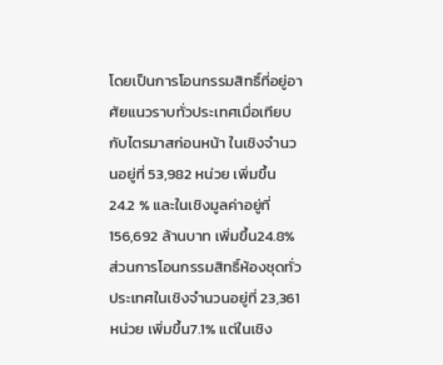โดยเป็นการโอนกรรมสิทธิ์ที่อยู่อาศัยแนวราบทั่วประเทศเมื่อเทียบกับไตรมาสก่อนหน้า ในเชิงจำนวนอยู่ที่ 53,982 หน่วย เพิ่มขึ้น 24.2 % และในเชิงมูลค่าอยู่ที่ 156,692 ล้านบาท เพิ่มขึ้น24.8% ส่วนการโอนกรรมสิทธิ์ห้องชุดทั่วประเทศในเชิงจำนวนอยู่ที่ 23,361 หน่วย เพิ่มขึ้น7.1% แต่ในเชิง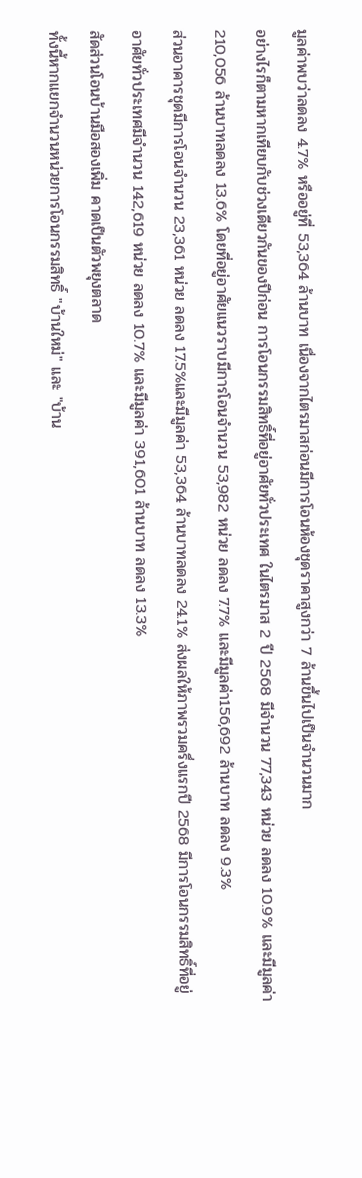มูลค่าพบว่าลดลง 4.7% หรืออยู่ที่ 53,364 ล้านบาท เนื่องจากไตรมาสก่อนมีการโอนห้องชุดราคาสูงกว่า 7 ล้านขึ้นไปเป็นจำนวนมาก
อย่างไรก็ตามหากเทียบกับช่วงเดียวกันของปีก่อน การโอนกรรมสิทธิ์ที่อยู่อาศัยทั่วประเทศ ในไตรมาส 2 ปี 2568 มีจำนวน 77,343 หน่วย ลดลง 10.9% และมีมูลค่า 210,056 ล้านบาทลดลง 13.6% โดยที่อยู่อาศัยแนวราบมีการโอนจำนวน 53,982 หน่วย ลดลง 7.7% และมีมูลค่า156,692 ล้านบาท ลดลง 9.3%
ส่วนอาคารชุดมีการโอนจำนวน 23,361 หน่วย ลดลง 17.5%และมีมูลค่า 53,364 ล้านบาทลดลง 24.1% ส่งผลให้ภาพรวมครึ่งแรกปี 2568 มีการโอนกรรมสิทธิ์ที่อยู่อาศัยทั่วประเทศมีจำนวน 142,619 หน่วย ลดลง 10.7% และมีมูลค่า 391,601 ล้านบาท ลดลง 13.3%
สัดส่วนโอนบ้านมือสองเพิ่ม คาดเป็นตัวพยุงตลาด
ทั้งนี้หากแยกจำนวนหน่วยการโอนกรรมสิทธิ์ "บ้านใหม่" และ "บ้าน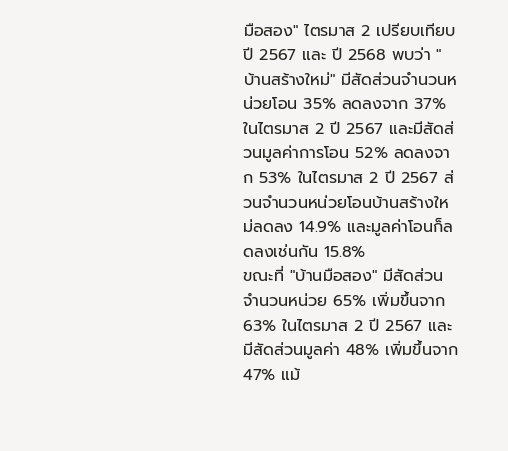มือสอง" ไตรมาส 2 เปรียบเทียบ ปี 2567 และ ปี 2568 พบว่า "บ้านสร้างใหม่" มีสัดส่วนจำนวนหน่วยโอน 35% ลดลงจาก 37% ในไตรมาส 2 ปี 2567 และมีสัดส่วนมูลค่าการโอน 52% ลดลงจาก 53% ในไตรมาส 2 ปี 2567 ส่วนจำนวนหน่วยโอนบ้านสร้างใหม่ลดลง 14.9% และมูลค่าโอนก็ลดลงเช่นกัน 15.8%
ขณะที่ "บ้านมือสอง" มีสัดส่วนจำนวนหน่วย 65% เพิ่มขึ้นจาก 63% ในไตรมาส 2 ปี 2567 และมีสัดส่วนมูลค่า 48% เพิ่มขึ้นจาก 47% แม้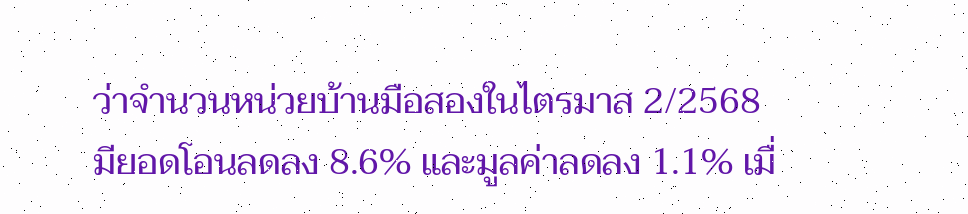ว่าจำนวนหน่วยบ้านมือสองในไตรมาส 2/2568 มียอดโอนลดลง 8.6% และมูลค่าลดลง 1.1% เมื่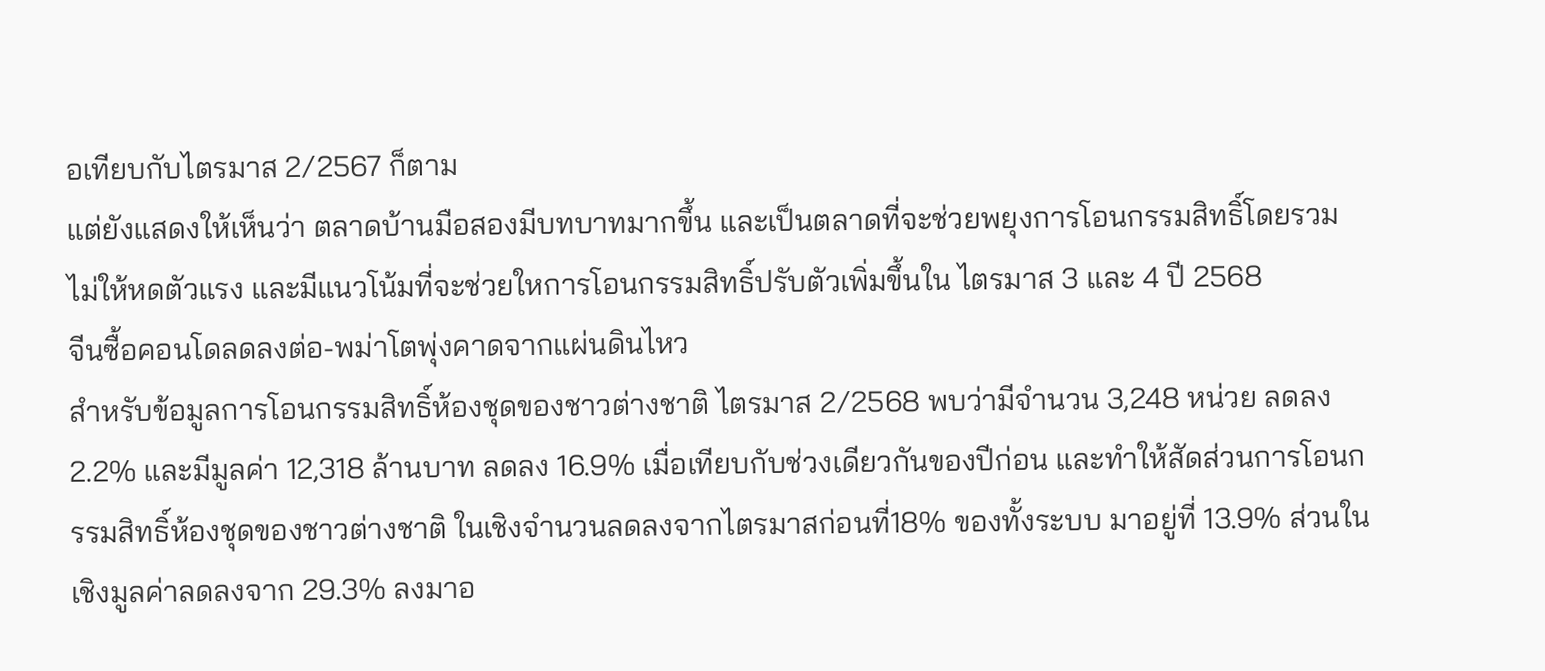อเทียบกับไตรมาส 2/2567 ก็ตาม
แต่ยังแสดงให้เห็นว่า ตลาดบ้านมือสองมีบทบาทมากขึ้น และเป็นตลาดที่จะช่วยพยุงการโอนกรรมสิทธิ์โดยรวมไม่ให้หดตัวแรง และมีแนวโน้มที่จะช่วยใหการโอนกรรมสิทธิ์ปรับตัวเพิ่มขึ้นใน ไตรมาส 3 และ 4 ปี 2568
จีนซื้อคอนโดลดลงต่อ-พม่าโตพุ่งคาดจากแผ่นดินไหว
สำหรับข้อมูลการโอนกรรมสิทธิ์ห้องชุดของชาวต่างชาติ ไตรมาส 2/2568 พบว่ามีจำนวน 3,248 หน่วย ลดลง2.2% และมีมูลค่า 12,318 ล้านบาท ลดลง 16.9% เมื่อเทียบกับช่วงเดียวกันของปีก่อน และทำให้สัดส่วนการโอนกรรมสิทธิ์ห้องชุดของชาวต่างชาติ ในเชิงจำนวนลดลงจากไตรมาสก่อนที่18% ของทั้งระบบ มาอยู่ที่ 13.9% ส่วนในเชิงมูลค่าลดลงจาก 29.3% ลงมาอ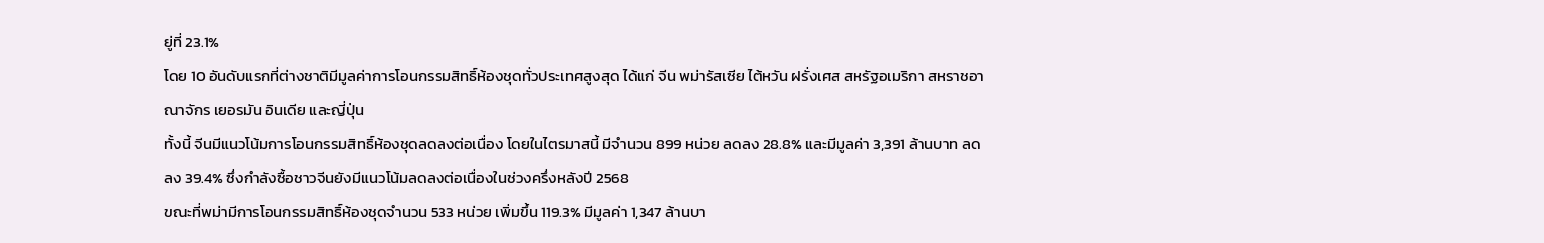ยู่ที่ 23.1%
โดย 10 อันดับแรกที่ต่างชาติมีมูลค่าการโอนกรรมสิทธิ์ห้องชุดทั่วประเทศสูงสุด ได้แก่ จีน พม่ารัสเซีย ไต้หวัน ฝรั่งเศส สหรัฐอเมริกา สหราชอาณาจักร เยอรมัน อินเดีย และญี่ปุ่น
ทั้งนี้ จีนมีแนวโน้มการโอนกรรมสิทธิ์ห้องชุดลดลงต่อเนื่อง โดยในไตรมาสนี้ มีจำนวน 899 หน่วย ลดลง 28.8% และมีมูลค่า 3,391 ล้านบาท ลดลง 39.4% ซึ่งกำลังซื้อชาวจีนยังมีแนวโน้มลดลงต่อเนื่องในช่วงครึ่งหลังปี 2568
ขณะที่พม่ามีการโอนกรรมสิทธิ์ห้องชุดจำนวน 533 หน่วย เพิ่มขึ้น 119.3% มีมูลค่า 1,347 ล้านบา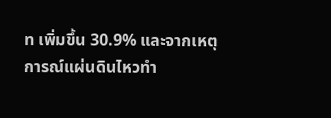ท เพิ่มขึ้น 30.9% และจากเหตุการณ์แผ่นดินไหวทำ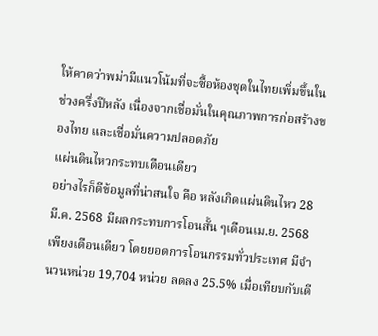ให้คาดว่าพม่ามีแนวโน้มที่จะซื้อห้องชุดในไทยเพิ่มขึ้นในช่วงครึ่งปีหลัง เนื่องจากเชื่อมั่นในคุณภาพการก่อสร้างของไทย และเชื่อมั่นความปลอดภัย
แผ่นดินไหวกระทบเดือนเดียว
อย่างไรก็ดีข้อมูลที่น่าสนใจ คือ หลังเกิดแผ่นดินไหว 28 มี.ค. 2568 มีผลกระทบการโอนสั้น ๆเดือนเม.ย. 2568 เพียงเดือนเดียว โดยยอดการโอนกรรมทั่วประเทศ มีจำนวนหน่วย 19,704 หน่วย ลดลง 25.5% เมื่อเทียบกับเดี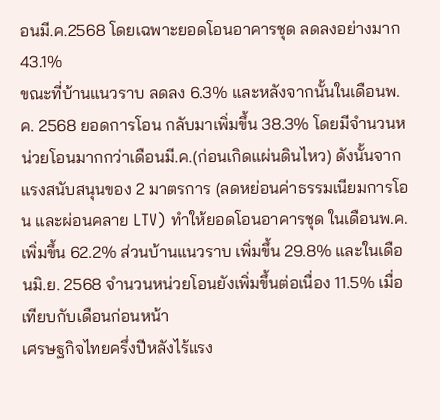อนมี.ค.2568 โดยเฉพาะยอดโอนอาคารชุด ลดลงอย่างมาก 43.1%
ขณะที่บ้านแนวราบ ลดลง 6.3% และหลังจากนั้นในเดือนพ.ค. 2568 ยอดการโอน กลับมาเพิ่มขึ้น 38.3% โดยมีจำนวนหน่วยโอนมากกว่าเดือนมี.ค.(ก่อนเกิดแผ่นดินไหว) ดังนั้นจากแรงสนับสนุนของ 2 มาตรการ (ลดหย่อนค่าธรรมเนียมการโอน และผ่อนคลาย LTV) ทำให้ยอดโอนอาคารชุด ในเดือนพ.ค. เพิ่มขึ้น 62.2% ส่วนบ้านแนวราบ เพิ่มขึ้น 29.8% และในเดือนมิ.ย. 2568 จำนวนหน่วยโอนยังเพิ่มขึ้นต่อเนื่อง 11.5% เมื่อเทียบกับเดือนก่อนหน้า
เศรษฐกิจไทยครึ่งปีหลังไร้แรง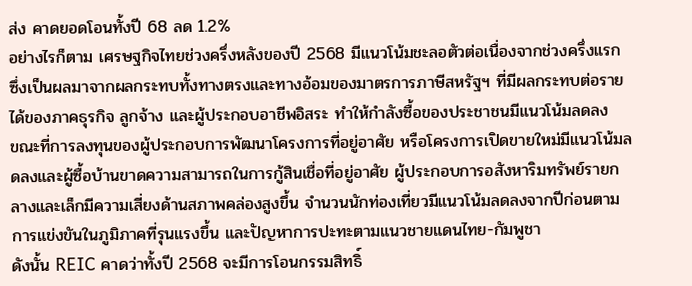ส่ง คาดยอดโอนทั้งปี 68 ลด 1.2%
อย่างไรก็ตาม เศรษฐกิจไทยช่วงครึ่งหลังของปี 2568 มีแนวโน้มชะลอตัวต่อเนื่องจากช่วงครึ่งแรก ซึ่งเป็นผลมาจากผลกระทบทั้งทางตรงและทางอ้อมของมาตรการภาษีสหรัฐฯ ที่มีผลกระทบต่อรายได้ของภาคธุรกิจ ลูกจ้าง และผู้ประกอบอาชีพอิสระ ทำให้กำลังซื้อของประชาชนมีแนวโน้มลดลง
ขณะที่การลงทุนของผู้ประกอบการพัฒนาโครงการที่อยู่อาศัย หรือโครงการเปิดขายใหม่มีแนวโน้มลดลงและผู้ซื้อบ้านขาดความสามารถในการกู้สินเชื่อที่อยู่อาศัย ผู้ประกอบการอสังหาริมทรัพย์รายกลางและเล็กมีความเสี่ยงด้านสภาพคล่องสูงขึ้น จำนวนนักท่องเที่ยวมีแนวโน้มลดลงจากปีก่อนตามการแข่งขันในภูมิภาคที่รุนแรงขึ้น และปัญหาการปะทะตามแนวชายแดนไทย-กัมพูชา
ดังนั้น REIC คาดว่าทั้งปี 2568 จะมีการโอนกรรมสิทธิ์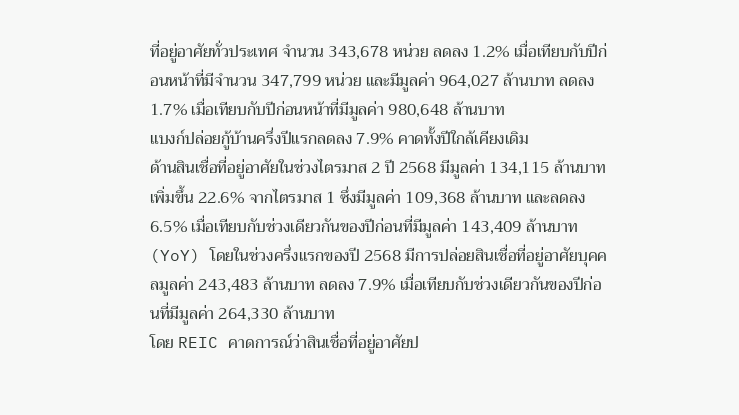ที่อยู่อาศัยทั่วประเทศ จำนวน 343,678 หน่วย ลดลง 1.2% เมื่อเทียบกับปีก่อนหน้าที่มีจำนวน 347,799 หน่วย และมีมูลค่า 964,027 ล้านบาท ลดลง 1.7% เมื่อเทียบกับปีก่อนหน้าที่มีมูลค่า 980,648 ล้านบาท
แบงก์ปล่อยกู้บ้านครึ่งปีแรกลดลง 7.9% คาดทั้งปีใกล้เคียงเดิม
ด้านสินเชื่อที่อยู่อาศัยในช่วงไตรมาส 2 ปี 2568 มีมูลค่า 134,115 ล้านบาท เพิ่มขึ้น 22.6% จากไตรมาส 1 ซึ่งมีมูลค่า 109,368 ล้านบาท และลดลง 6.5% เมื่อเทียบกับช่วงเดียวกันของปีก่อนที่มีมูลค่า 143,409 ล้านบาท (YoY) โดยในช่วงครึ่งแรกของปี 2568 มีการปล่อยสินเชื่อที่อยู่อาศัยบุคคลมูลค่า 243,483 ล้านบาท ลดลง 7.9% เมื่อเทียบกับช่วงเดียวกันของปีก่อนที่มีมูลค่า 264,330 ล้านบาท
โดย REIC คาดการณ์ว่าสินเชื่อที่อยู่อาศัยป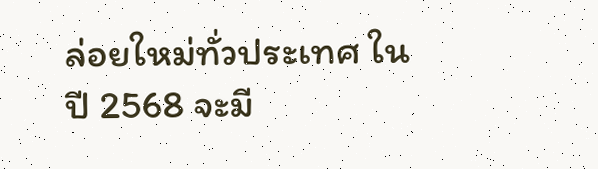ล่อยใหม่ทั่วประเทศ ในปี 2568 จะมี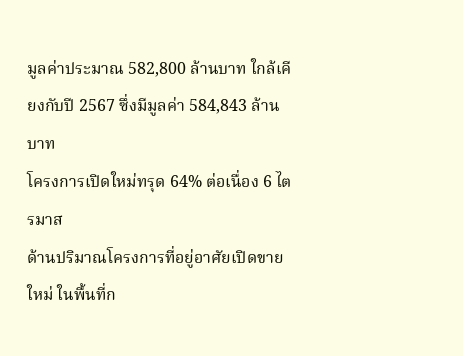มูลค่าประมาณ 582,800 ล้านบาท ใกล้เคียงกับปี 2567 ซึ่งมีมูลค่า 584,843 ล้านบาท
โครงการเปิดใหม่ทรุด 64% ต่อเนื่อง 6 ไตรมาส
ด้านปริมาณโครงการที่อยู่อาศัยเปิดขายใหม่ ในพื้นที่ก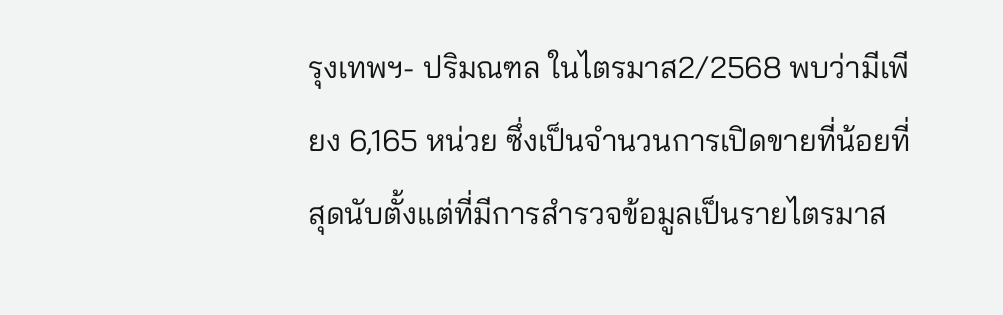รุงเทพฯ- ปริมณฑล ในไตรมาส2/2568 พบว่ามีเพียง 6,165 หน่วย ซึ่งเป็นจำนวนการเปิดขายที่น้อยที่สุดนับตั้งแต่ที่มีการสำรวจข้อมูลเป็นรายไตรมาส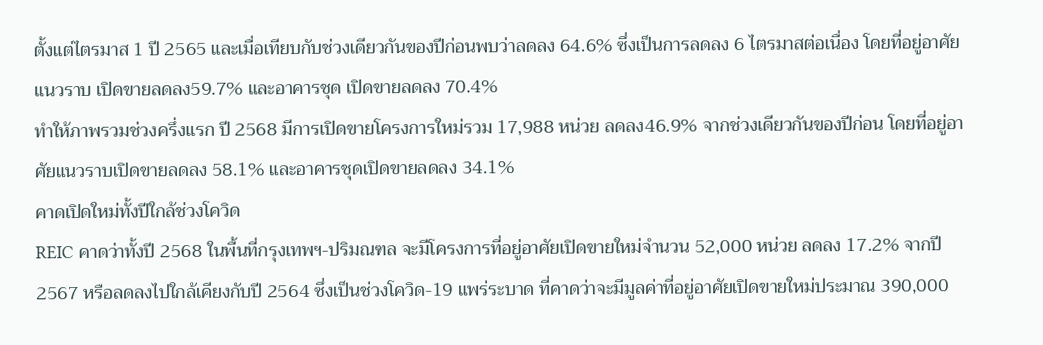ตั้งแต่ไตรมาส 1 ปี 2565 และเมื่อเทียบกับช่วงเดียวกันของปีก่อนพบว่าลดลง 64.6% ซึ่งเป็นการลดลง 6 ไตรมาสต่อเนื่อง โดยที่อยู่อาศัยแนวราบ เปิดขายลดลง59.7% และอาคารชุด เปิดขายลดลง 70.4%
ทำให้ภาพรวมช่วงครึ่งแรก ปี 2568 มีการเปิดขายโครงการใหม่รวม 17,988 หน่วย ลดลง46.9% จากช่วงเดียวกันของปีก่อน โดยที่อยู่อาศัยแนวราบเปิดขายลดลง 58.1% และอาคารชุดเปิดขายลดลง 34.1%
คาดเปิดใหม่ทั้งปีใกล้ช่วงโควิด
REIC คาดว่าทั้งปี 2568 ในพื้นที่กรุงเทพฯ-ปริมณฑล จะมีโครงการที่อยู่อาศัยเปิดขายใหม่จำนวน 52,000 หน่วย ลดลง 17.2% จากปี 2567 หรือลดลงไปใกล้เคียงกับปี 2564 ซึ่งเป็นช่วงโควิด-19 แพร่ระบาด ที่คาดว่าจะมีมูลค่าที่อยู่อาศัยเปิดขายใหม่ประมาณ 390,000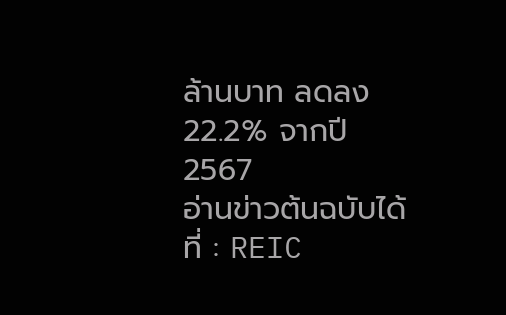ล้านบาท ลดลง 22.2% จากปี 2567
อ่านข่าวต้นฉบับได้ที่ : REIC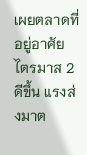เผยตลาดที่อยู่อาศัย ไตรมาส 2 ดีขึ้น แรงส่งมาต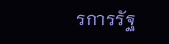รการรัฐ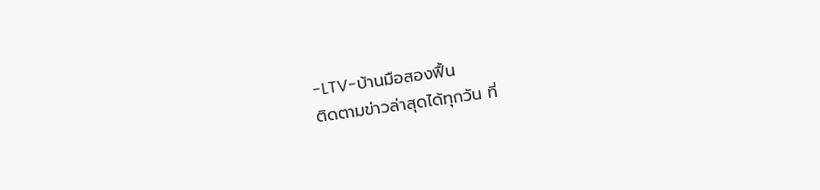-LTV-บ้านมือสองฟื้น
ติดตามข่าวล่าสุดได้ทุกวัน ที่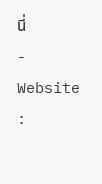นี่
- Website :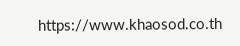https://www.khaosod.co.th